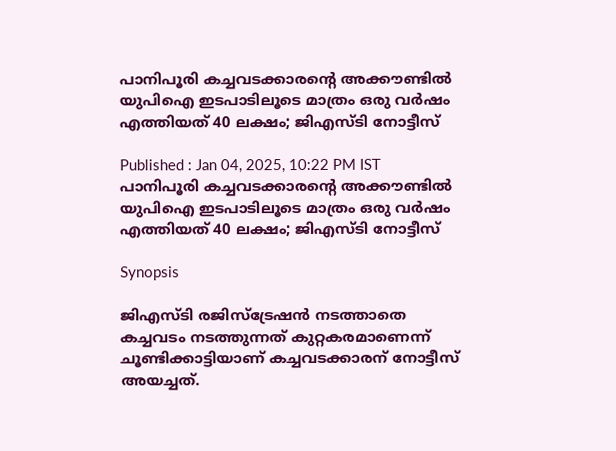പാനിപൂരി കച്ചവടക്കാരന്‍റെ അക്കൗണ്ടിൽ യുപിഐ ഇടപാടിലൂടെ മാത്രം ഒരു വർഷം എത്തിയത് 40 ലക്ഷം; ജിഎസ്ടി നോട്ടീസ്

Published : Jan 04, 2025, 10:22 PM IST
പാനിപൂരി കച്ചവടക്കാരന്‍റെ അക്കൗണ്ടിൽ യുപിഐ ഇടപാടിലൂടെ മാത്രം ഒരു വർഷം എത്തിയത് 40 ലക്ഷം; ജിഎസ്ടി നോട്ടീസ്

Synopsis

ജിഎസ്ടി രജിസ്ട്രേഷൻ നടത്താതെ കച്ചവടം നടത്തുന്നത് കുറ്റകരമാണെന്ന് ചൂണ്ടിക്കാട്ടിയാണ് കച്ചവടക്കാരന് നോട്ടീസ് അയച്ചത്.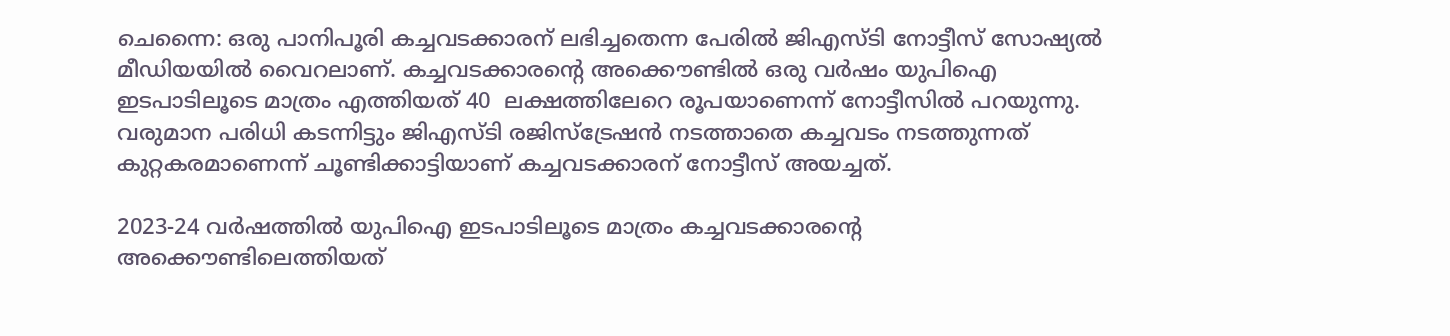ചെന്നൈ: ഒരു പാനിപൂരി കച്ചവടക്കാരന് ലഭിച്ചതെന്ന പേരിൽ ജിഎസ്ടി നോട്ടീസ് സോഷ്യൽ മീഡിയയിൽ വൈറലാണ്. കച്ചവടക്കാരന്‍റെ അക്കൌണ്ടിൽ ഒരു വർഷം യുപിഐ ഇടപാടിലൂടെ മാത്രം എത്തിയത് 40  ലക്ഷത്തിലേറെ രൂപയാണെന്ന് നോട്ടീസിൽ പറയുന്നു. വരുമാന പരിധി കടന്നിട്ടും ജിഎസ്ടി രജിസ്ട്രേഷൻ നടത്താതെ കച്ചവടം നടത്തുന്നത് കുറ്റകരമാണെന്ന് ചൂണ്ടിക്കാട്ടിയാണ് കച്ചവടക്കാരന് നോട്ടീസ് അയച്ചത്.

2023-24 വർഷത്തിൽ യുപിഐ ഇടപാടിലൂടെ മാത്രം കച്ചവടക്കാരന്‍റെ അക്കൌണ്ടിലെത്തിയത്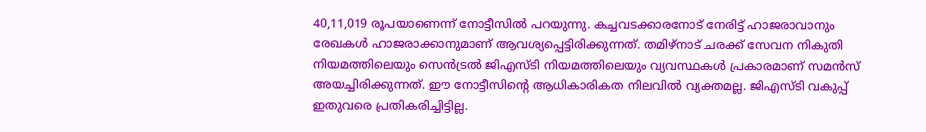40,11,019 രൂപയാണെന്ന് നോട്ടീസിൽ പറയുന്നു. കച്ചവടക്കാരനോട് നേരിട്ട് ഹാജരാവാനും രേഖകൾ ഹാജരാക്കാനുമാണ് ആവശ്യപ്പെട്ടിരിക്കുന്നത്. തമിഴ്‌നാട് ചരക്ക് സേവന നികുതി നിയമത്തിലെയും സെൻട്രൽ ജിഎസ്‌ടി നിയമത്തിലെയും വ്യവസ്ഥകൾ പ്രകാരമാണ് സമൻസ് അയച്ചിരിക്കുന്നത്. ഈ നോട്ടീസിന്‍റെ ആധികാരികത നിലവിൽ വ്യക്തമല്ല. ജിഎസ്ടി വകുപ്പ് ഇതുവരെ പ്രതികരിച്ചിട്ടില്ല.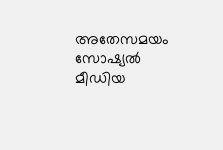അതേസമയം സോഷ്യൽ മീഡിയ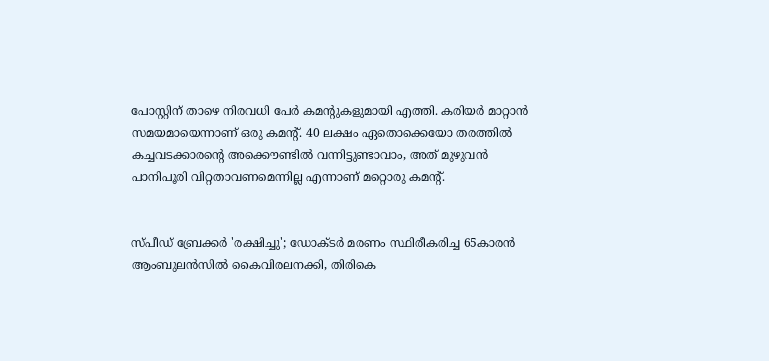പോസ്റ്റിന് താഴെ നിരവധി പേർ കമന്‍റുകളുമായി എത്തി. കരിയർ മാറ്റാൻ സമയമായെന്നാണ് ഒരു കമന്‍റ്. 40 ലക്ഷം ഏതൊക്കെയോ തരത്തിൽ കച്ചവടക്കാരന്‍റെ അക്കൌണ്ടിൽ വന്നിട്ടുണ്ടാവാം, അത് മുഴുവൻ പാനിപൂരി വിറ്റതാവണമെന്നില്ല എന്നാണ് മറ്റൊരു കമന്‍റ്.


സ്പീഡ് ബ്രേക്കർ 'രക്ഷിച്ചു'; ഡോക്ടർ മരണം സ്ഥിരീകരിച്ച 65കാരൻ ആംബുലൻസിൽ കൈവിരലനക്കി, തിരികെ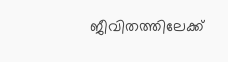ജീവിതത്തിലേക്ക്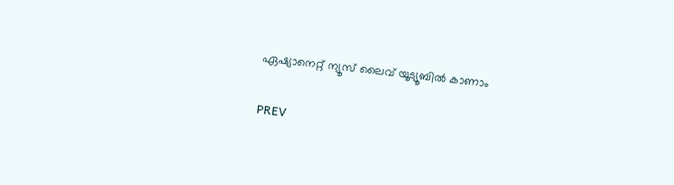ഏഷ്യാനെറ്റ് ന്യൂസ് ലൈവ് യൂട്യൂബിൽ കാണാം

PREV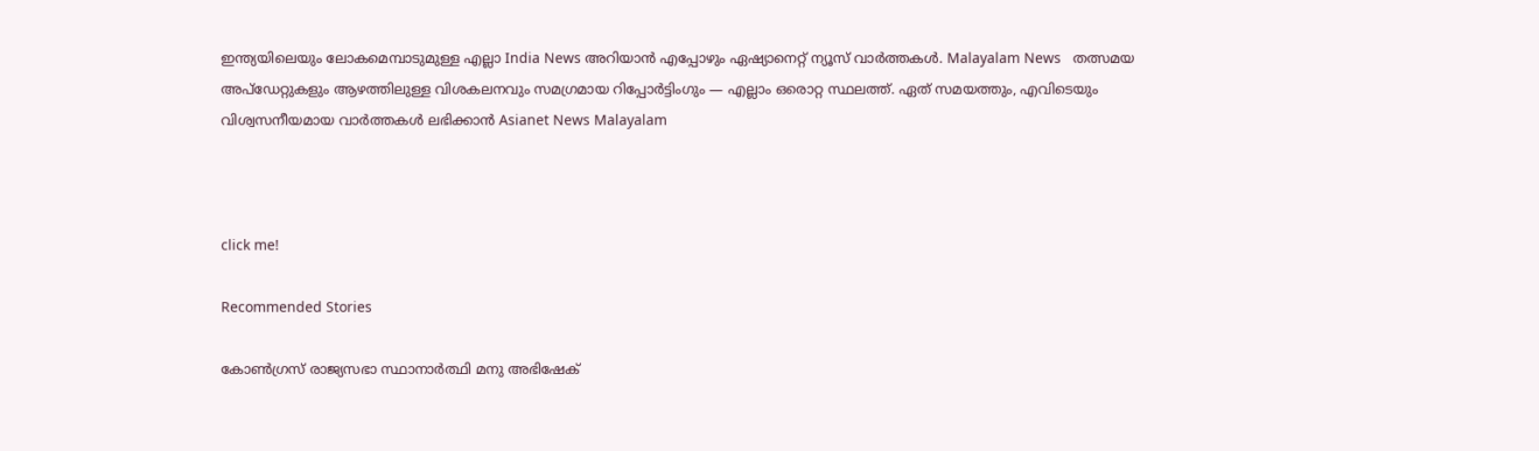ഇന്ത്യയിലെയും ലോകമെമ്പാടുമുള്ള എല്ലാ India News അറിയാൻ എപ്പോഴും ഏഷ്യാനെറ്റ് ന്യൂസ് വാർത്തകൾ. Malayalam News   തത്സമയ അപ്‌ഡേറ്റുകളും ആഴത്തിലുള്ള വിശകലനവും സമഗ്രമായ റിപ്പോർട്ടിംഗും — എല്ലാം ഒരൊറ്റ സ്ഥലത്ത്. ഏത് സമയത്തും, എവിടെയും വിശ്വസനീയമായ വാർത്തകൾ ലഭിക്കാൻ Asianet News Malayalam



click me!

Recommended Stories

കോൺഗ്രസ് രാജ്യസഭാ സ്ഥാനാർത്ഥി മനു അഭിഷേക്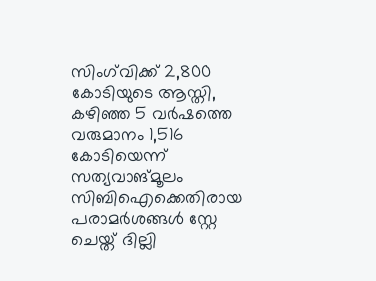സിംഗ്‍വിക്ക് 2,800 കോടിയുടെ ആസ്തി, കഴിഞ്ഞ 5 വ‌ർഷത്തെ വരുമാനം 1,516 കോടിയെന്ന് സത്യവാങ്മൂലം
സിബിഐക്കെതിരായ പരാമർശങ്ങൾ സ്റ്റേ ചെയ്ത് ദില്ലി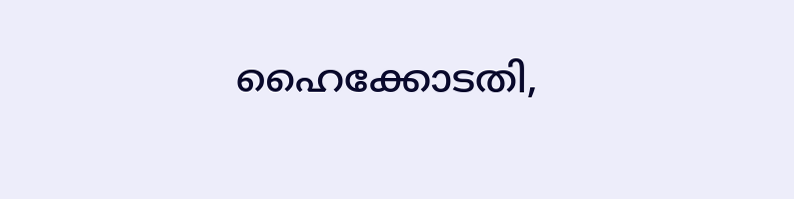ഹൈക്കോടതി,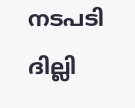നടപടി ദില്ലി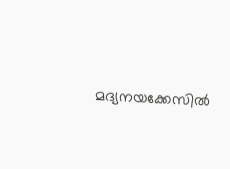മദ്യനയക്കേസിൽ